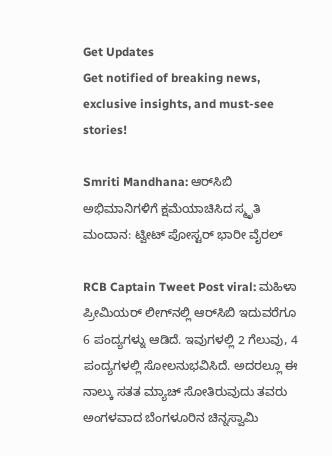Get Updates
Get notified of breaking news, exclusive insights, and must-see stories!

Smriti Mandhana: ಆರ್‌ಸಿಬಿ ಅಭಿಮಾನಿಗಳಿಗೆ ಕ್ಷಮೆಯಾಚಿಸಿದ ಸ್ಮೃತಿ ಮಂದಾನ: ಟ್ವೀಟ್‌ ಪೋಸ್ಟರ್ ಭಾರೀ ವೈರಲ್‌

RCB Captain Tweet Post viral: ಮಹಿಳಾ ಪ್ರೀಮಿಯರ್‌ ಲೀಗ್‌ನಲ್ಲಿ ಆರ್‌ಸಿಬಿ ಇದುವರೆಗೂ 6 ಪಂದ್ಯಗಳ್ನು ಆಡಿದೆ. ಇವುಗಳಲ್ಲಿ 2 ಗೆಲುವು, 4 ಪಂದ್ಯಗಳಲ್ಲಿ ಸೋಲನುಭವಿಸಿದೆ. ಅದರಲ್ಲೂ ಈ ನಾಲ್ಕು ಸತತ ಮ್ಯಾಚ್‌ ಸೋತಿರುವುದು ತವರು ಅಂಗಳವಾದ ಬೆಂಗಳೂರಿನ ಚಿನ್ನಸ್ವಾಮಿ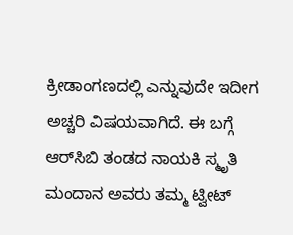ಕ್ರೀಡಾಂಗಣದಲ್ಲಿ ಎನ್ನುವುದೇ ಇದೀಗ ಅಚ್ಚರಿ ವಿಷಯವಾಗಿದೆ. ಈ ಬಗ್ಗೆ ಆರ್‌ಸಿಬಿ ತಂಡದ ನಾಯಕಿ ಸ್ಮೃತಿ ಮಂದಾನ ಅವರು ತಮ್ಮ ಟ್ವೀಟ್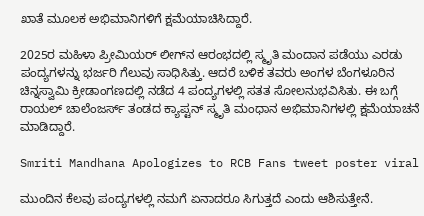ಖಾತೆ ಮೂಲಕ ಅಭಿಮಾನಿಗಳಿಗೆ ಕ್ಷಮೆಯಾಚಿಸಿದ್ದಾರೆ.

2025ರ ಮಹಿಳಾ ಪ್ರೀಮಿಯರ್ ಲೀಗ್‌ನ ಆರಂಭದಲ್ಲಿ ಸ್ಮೃತಿ ಮಂದಾನ ಪಡೆಯು ಎರಡು ಪಂದ್ಯಗಳನ್ನು ಭರ್ಜರಿ ಗೆಲುವು ಸಾಧಿಸಿತ್ತು. ಆದರೆ ಬಳಿಕ ತವರು ಅಂಗಳ ಬೆಂಗಳೂರಿನ ಚಿನ್ನಸ್ವಾಮಿ ಕ್ರೀಡಾಂಗಣದಲ್ಲಿ ನಡೆದ 4 ಪಂದ್ಯಗಳಲ್ಲಿ ಸತತ ಸೋಲನುಭವಿಸಿತು. ಈ ಬಗ್ಗೆ ರಾಯಲ್‌ ಚಾಲೆಂಜರ್ಸ್‌ ತಂಡದ ಕ್ಯಾಪ್ಟನ್‌ ಸ್ಮೃತಿ ಮಂಧಾನ ಅಭಿಮಾನಿಗಳಲ್ಲಿ ಕ್ಷಮೆಯಾಚನೆ ಮಾಡಿದ್ದಾರೆ.

Smriti Mandhana Apologizes to RCB Fans tweet poster viral

ಮುಂದಿನ ಕೆಲವು ಪಂದ್ಯಗಳಲ್ಲಿ ನಮಗೆ ಏನಾದರೂ ಸಿಗುತ್ತದೆ ಎಂದು ಆಶಿಸುತ್ತೇನೆ.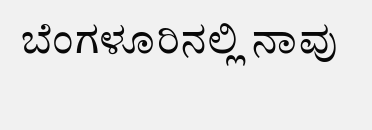ಬೆಂಗಳೂರಿನಲ್ಲಿ ನಾವು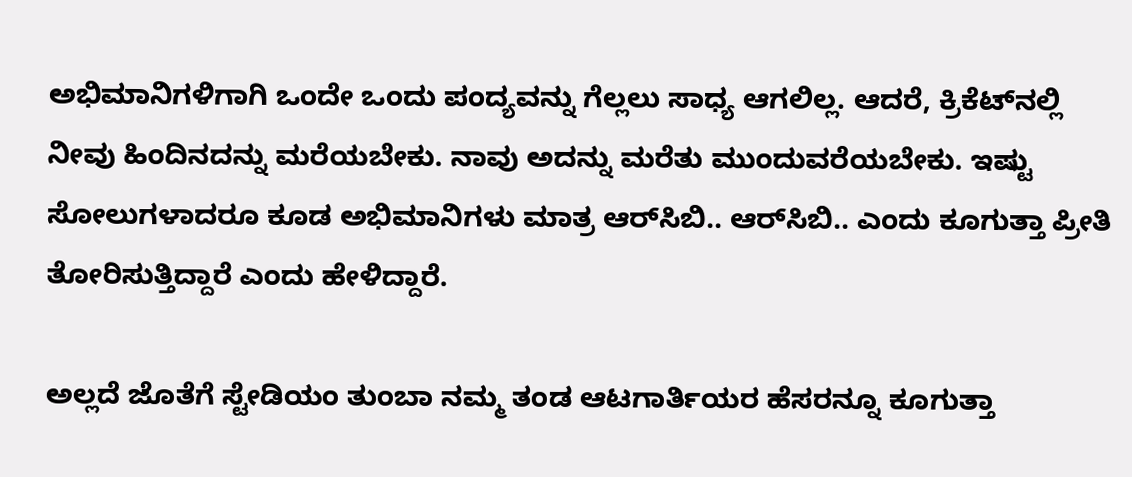ಅಭಿಮಾನಿಗಳಿಗಾಗಿ ಒಂದೇ ಒಂದು ಪಂದ್ಯವನ್ನು ಗೆಲ್ಲಲು ಸಾಧ್ಯ ಆಗಲಿಲ್ಲ. ಆದರೆ, ಕ್ರಿಕೆಟ್‌ನಲ್ಲಿ ನೀವು ಹಿಂದಿನದನ್ನು ಮರೆಯಬೇಕು. ನಾವು ಅದನ್ನು ಮರೆತು ಮುಂದುವರೆಯಬೇಕು. ಇಷ್ಟು ಸೋಲುಗಳಾದರೂ ಕೂಡ ಅಭಿಮಾನಿಗಳು ಮಾತ್ರ ಆರ್‌ಸಿಬಿ.. ಆರ್‌ಸಿಬಿ.. ಎಂದು ಕೂಗುತ್ತಾ ಪ್ರೀತಿ ತೋರಿಸುತ್ತಿದ್ದಾರೆ ಎಂದು ಹೇಳಿದ್ದಾರೆ.

ಅಲ್ಲದೆ ಜೊತೆಗೆ ಸ್ಟೇಡಿಯಂ ತುಂಬಾ ನಮ್ಮ ತಂಡ ಆಟಗಾರ್ತಿಯರ ಹೆಸರನ್ನೂ ಕೂಗುತ್ತಾ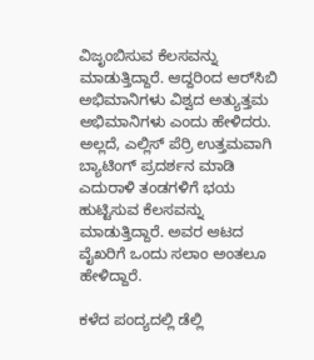ವಿಜೃಂಬಿಸುವ ಕೆಲಸವನ್ನು ಮಾಡುತ್ತಿದ್ದಾರೆ. ಆದ್ದರಿಂದ ಆರ್‌ಸಿಬಿ ಅಭಿಮಾನಿಗಳು ವಿಶ್ವದ ಅತ್ಯುತ್ತಮ ಅಭಿಮಾನಿಗಳು ಎಂದು ಹೇಳಿದರು. ಅಲ್ಲದೆ, ಎಲ್ಲಿಸ್ ಪೆರ್ರಿ ಉತ್ತಮವಾಗಿ ಬ್ಯಾಟಿಂಗ್ ಪ್ರದರ್ಶನ ಮಾಡಿ ಎದುರಾಳಿ ತಂಡಗಳಿಗೆ ಭಯ ಹುಟ್ಟಿಸುವ ಕೆಲಸವನ್ನು ಮಾಡುತ್ತಿದ್ದಾರೆ. ಅವರ ಆಟದ ವೈಖರಿಗೆ ಒಂದು ಸಲಾಂ ಅಂತಲೂ ಹೇಳಿದ್ದಾರೆ.

ಕಳೆದ ಪಂದ್ಯದಲ್ಲಿ ಡೆಲ್ಲಿ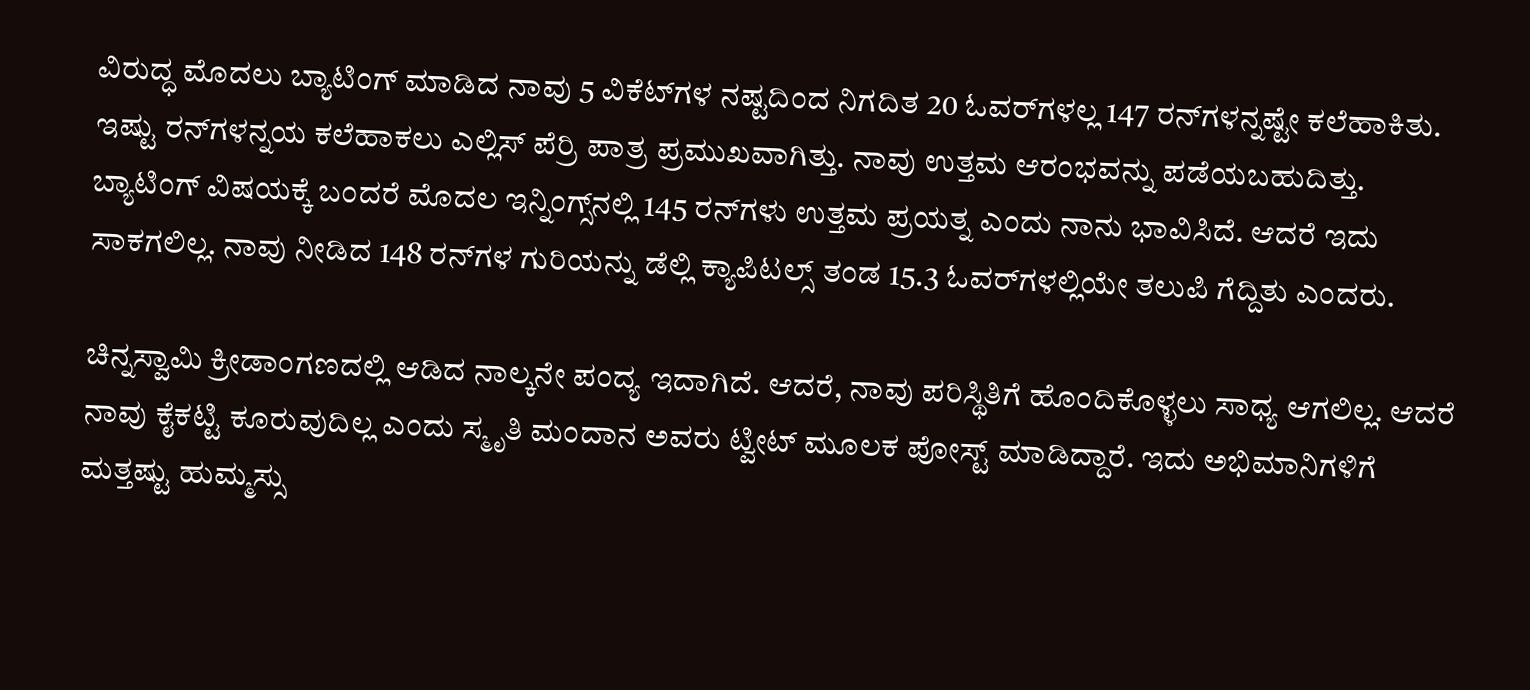ವಿರುದ್ಧ ಮೊದಲು ಬ್ಯಾಟಿಂಗ್‌ ಮಾಡಿದ ನಾವು 5 ವಿಕೆಟ್‌ಗಳ ನಷ್ಟದಿಂದ ನಿಗದಿತ 20 ಓವರ್‌ಗಳಲ್ಲ 147 ರನ್‌ಗಳನ್ನಷ್ಟೇ ಕಲೆಹಾಕಿತು. ಇಷ್ಟು ರನ್‌ಗಳನ್ನಯ ಕಲೆಹಾಕಲು ಎಲ್ಲಿಸ್‌ ಪೆರ್ರಿ ಪಾತ್ರ ಪ್ರಮುಖವಾಗಿತ್ತು. ನಾವು ಉತ್ತಮ ಆರಂಭವನ್ನು ಪಡೆಯಬಹುದಿತ್ತು. ಬ್ಯಾಟಿಂಗ್ ವಿಷಯಕ್ಕೆ ಬಂದರೆ ಮೊದಲ ಇನ್ನಿಂಗ್ಸ್‌ನಲ್ಲಿ 145 ರನ್‌ಗಳು ಉತ್ತಮ ಪ್ರಯತ್ನ ಎಂದು ನಾನು ಭಾವಿಸಿದೆ. ಆದರೆ ಇದು ಸಾಕಗಲಿಲ್ಲ. ನಾವು ನೀಡಿದ 148 ರನ್‌ಗಳ ಗುರಿಯನ್ನು ಡೆಲ್ಲಿ ಕ್ಯಾಪಿಟಲ್ಸ್‌ ತಂಡ 15.3 ಓವರ್‌ಗಳಲ್ಲಿಯೇ ತಲುಪಿ ಗೆದ್ದಿತು ಎಂದರು.

ಚಿನ್ನಸ್ವಾಮಿ ಕ್ರೀಡಾಂಗಣದಲ್ಲಿ ಆಡಿದ ನಾಲ್ಕನೇ ಪಂದ್ಯ ಇದಾಗಿದೆ. ಆದರೆ, ನಾವು ಪರಿಸ್ಥಿತಿಗೆ ಹೊಂದಿಕೊಳ್ಳಲು ಸಾಧ್ಯ ಆಗಲಿಲ್ಲ. ಆದರೆ ನಾವು ಕೈಕಟ್ಟಿ ಕೂರುವುದಿಲ್ಲ ಎಂದು ಸ್ಮೃತಿ ಮಂದಾನ ಅವರು ಟ್ವೀಟ್‌ ಮೂಲಕ ಪೋಸ್ಟ್ ಮಾಡಿದ್ದಾರೆ. ಇದು ಅಭಿಮಾನಿಗಳಿಗೆ ಮತ್ತಷ್ಟು ಹುಮ್ಮಸ್ಸು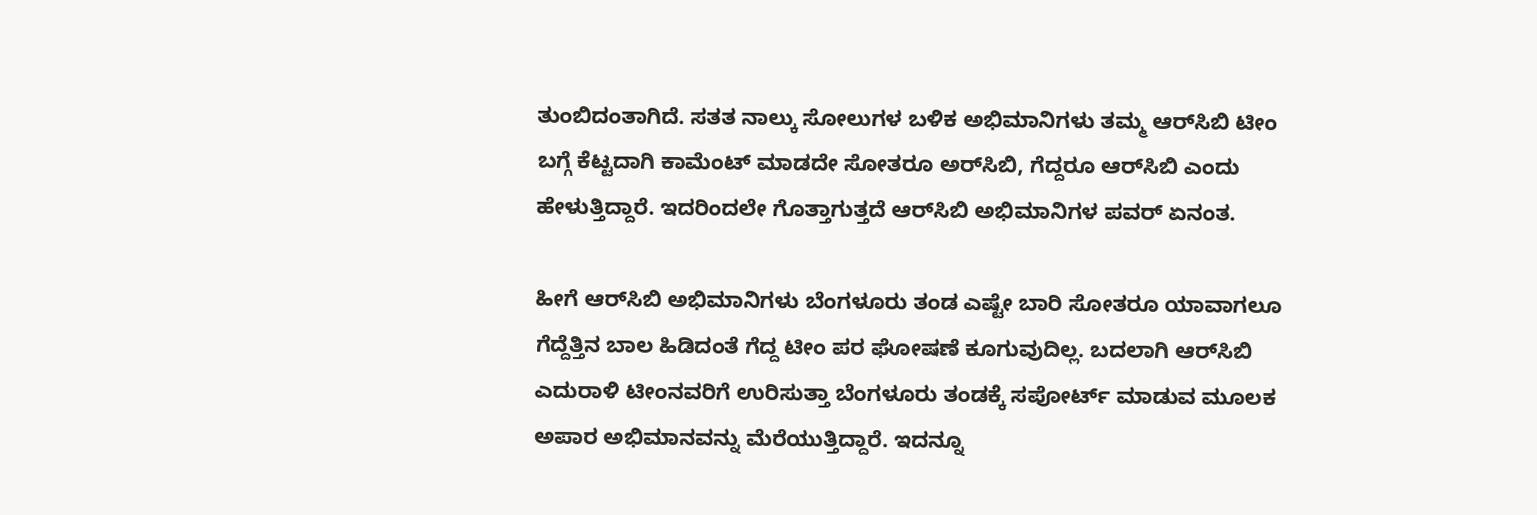ತುಂಬಿದಂತಾಗಿದೆ. ಸತತ ನಾಲ್ಕು ಸೋಲುಗಳ ಬಳಿಕ ಅಭಿಮಾನಿಗಳು ತಮ್ಮ ಆರ್‌ಸಿಬಿ ಟೀಂ ಬಗ್ಗೆ ಕೆಟ್ಟದಾಗಿ ಕಾಮೆಂಟ್‌ ಮಾಡದೇ ಸೋತರೂ ಅರ್‌ಸಿಬಿ, ಗೆದ್ದರೂ ಆರ್‌ಸಿಬಿ ಎಂದು ಹೇಳುತ್ತಿದ್ದಾರೆ. ಇದರಿಂದಲೇ ಗೊತ್ತಾಗುತ್ತದೆ ಆರ್‌ಸಿಬಿ ಅಭಿಮಾನಿಗಳ ಪವರ್ ಏನಂತ.

ಹೀಗೆ ಆರ್‌ಸಿಬಿ ಅಭಿಮಾನಿಗಳು ಬೆಂಗಳೂರು ತಂಡ ಎಷ್ಟೇ ಬಾರಿ ಸೋತರೂ ಯಾವಾಗಲೂ ಗೆದ್ದೆತ್ತಿನ ಬಾಲ ಹಿಡಿದಂತೆ ಗೆದ್ದ ಟೀಂ ಪರ ಘೋಷಣೆ ಕೂಗುವುದಿಲ್ಲ. ಬದಲಾಗಿ ಆರ್‌ಸಿಬಿ ಎದುರಾಳಿ ಟೀಂನವರಿಗೆ ಉರಿಸುತ್ತಾ ಬೆಂಗಳೂರು ತಂಡಕ್ಕೆ ಸಪೋರ್ಟ್‌ ಮಾಡುವ ಮೂಲಕ ಅಪಾರ ಅಭಿಮಾನವನ್ನು ಮೆರೆಯುತ್ತಿದ್ದಾರೆ. ಇದನ್ನೂ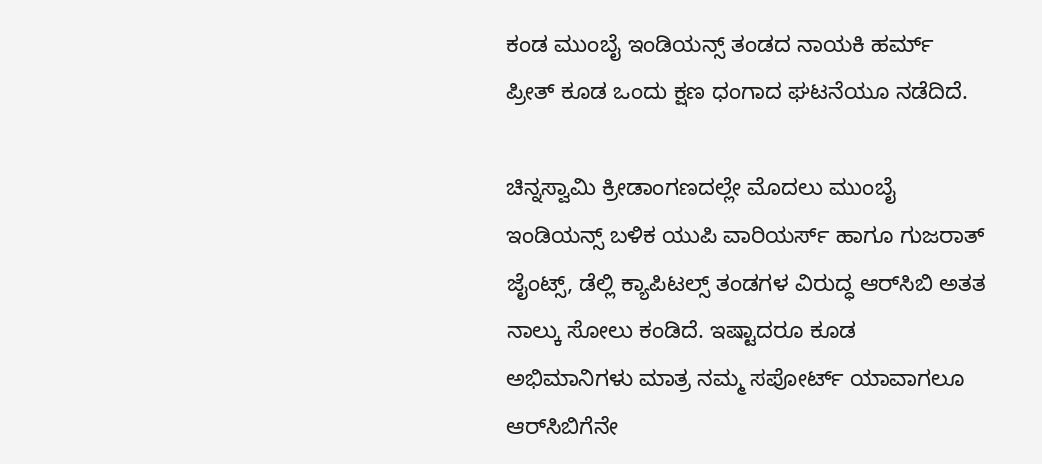ಕಂಡ ಮುಂಬೈ ಇಂಡಿಯನ್ಸ್ ತಂಡದ ನಾಯಕಿ ಹರ್ಮ್‌ ಪ್ರೀತ್ ಕೂಡ ಒಂದು ಕ್ಷಣ ಧಂಗಾದ ಘಟನೆಯೂ ನಡೆದಿದೆ.

ಚಿನ್ನಸ್ವಾಮಿ ಕ್ರೀಡಾಂಗಣದಲ್ಲೇ ಮೊದಲು ಮುಂಬೈ ಇಂಡಿಯನ್ಸ್ ಬಳಿಕ ಯುಪಿ ವಾರಿಯರ್ಸ್‌ ಹಾಗೂ ಗುಜರಾತ್ ಜೈಂಟ್ಸ್‌, ಡೆಲ್ಲಿ ಕ್ಯಾಪಿಟಲ್ಸ್‌ ತಂಡಗಳ ವಿರುದ್ಧ ಆರ್‌ಸಿಬಿ ಅತತ ನಾಲ್ಕು ಸೋಲು ಕಂಡಿದೆ. ಇಷ್ಟಾದರೂ ಕೂಡ ಅಭಿಮಾನಿಗಳು ಮಾತ್ರ ನಮ್ಮ ಸಪೋರ್ಟ್‌ ಯಾವಾಗಲೂ ಆರ್‌ಸಿಬಿಗೆನೇ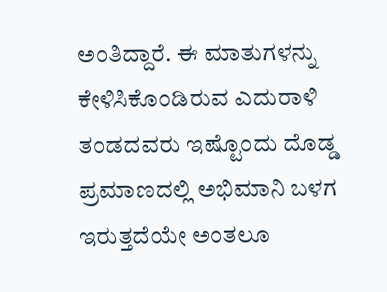ಅಂತಿದ್ದಾರೆ. ಈ ಮಾತುಗಳನ್ನು ಕೇಳಿಸಿಕೊಂಡಿರುವ ಎದುರಾಳಿ ತಂಡದವರು ಇಷ್ಟೊಂದು ದೊಡ್ಡ ಪ್ರಮಾಣದಲ್ಲಿ ಅಭಿಮಾನಿ ಬಳಗ ಇರುತ್ತದೆಯೇ ಅಂತಲೂ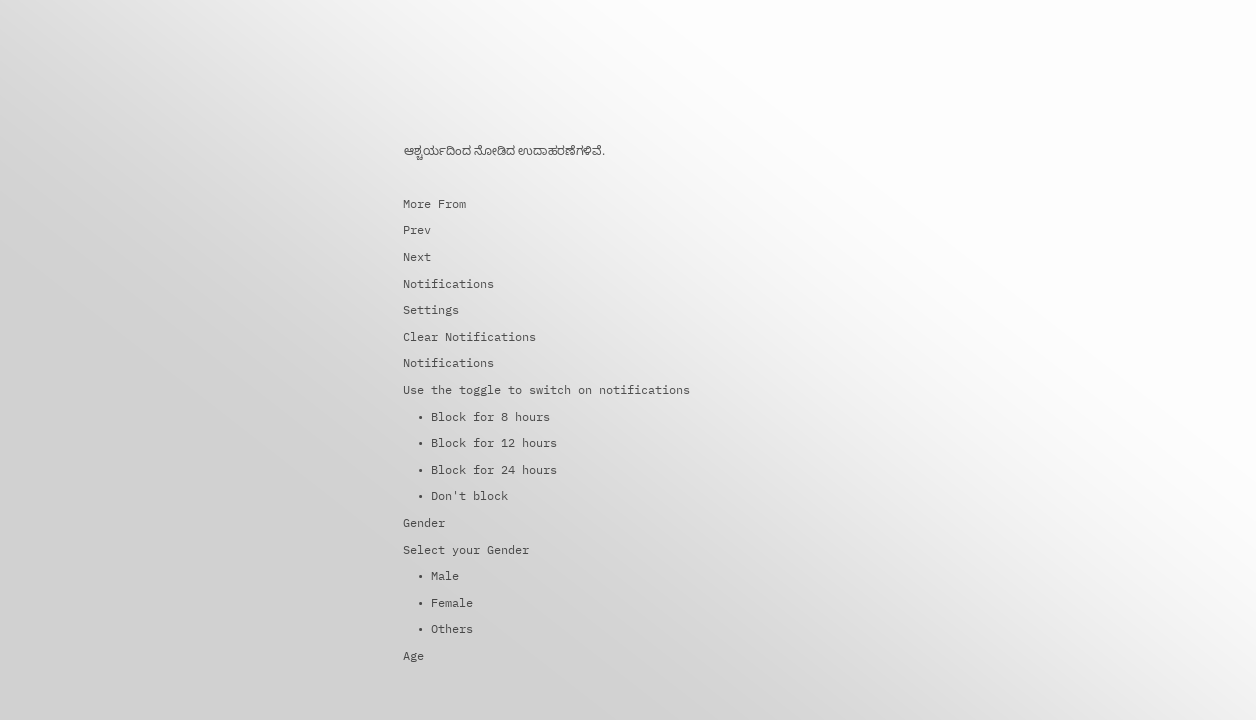ಆಶ್ಚರ್ಯದಿಂದ ನೋಡಿದ ಉದಾಹರಣೆಗಳಿವೆ.

More From
Prev
Next
Notifications
Settings
Clear Notifications
Notifications
Use the toggle to switch on notifications
  • Block for 8 hours
  • Block for 12 hours
  • Block for 24 hours
  • Don't block
Gender
Select your Gender
  • Male
  • Female
  • Others
Age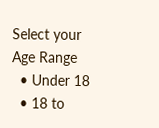Select your Age Range
  • Under 18
  • 18 to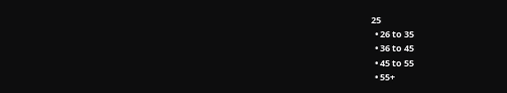25
  • 26 to 35
  • 36 to 45
  • 45 to 55
  • 55+